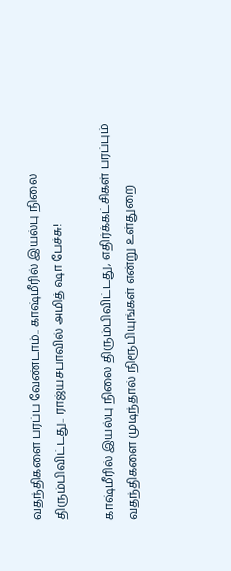வதந்திகளை பரப்ப வேண்டாம்.. காஷ்மீரில் இயல்பு நிலை திரும்பிவிட்டது.. ராஜ்யசபாவில் அமித் ஷா பேச்சு!

காஷ்மீரில் இயல்பு நிலை திரும்பிவிட்டது, எதிர்க்கட்சிகள் பரப்பும் வதந்திகளை முடிந்தால் நிரூபியுங்கள் என்று உள்துறை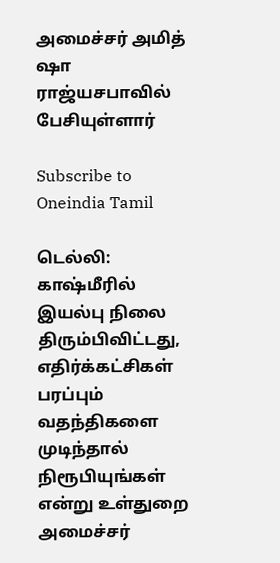அமைச்சர் அமித் ஷா ராஜ்யசபாவில் பேசியுள்ளார்

Subscribe to Oneindia Tamil

டெல்லி: காஷ்மீரில் இயல்பு நிலை திரும்பிவிட்டது, எதிர்க்கட்சிகள் பரப்பும் வதந்திகளை முடிந்தால் நிரூபியுங்கள் என்று உள்துறை அமைச்சர்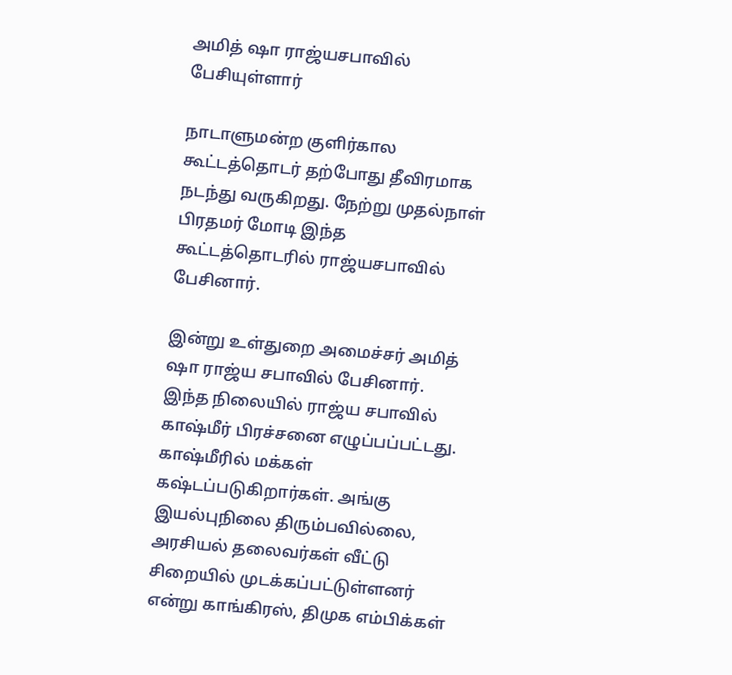அமித் ஷா ராஜ்யசபாவில் பேசியுள்ளார்

நாடாளுமன்ற குளிர்கால கூட்டத்தொடர் தற்போது தீவிரமாக நடந்து வருகிறது. நேற்று முதல்நாள் பிரதமர் மோடி இந்த கூட்டத்தொடரில் ராஜ்யசபாவில் பேசினார்.

இன்று உள்துறை அமைச்சர் அமித் ஷா ராஜ்ய சபாவில் பேசினார். இந்த நிலையில் ராஜ்ய சபாவில் காஷ்மீர் பிரச்சனை எழுப்பப்பட்டது. காஷ்மீரில் மக்கள் கஷ்டப்படுகிறார்கள். அங்கு இயல்புநிலை திரும்பவில்லை, அரசியல் தலைவர்கள் வீட்டு சிறையில் முடக்கப்பட்டுள்ளனர் என்று காங்கிரஸ், திமுக எம்பிக்கள்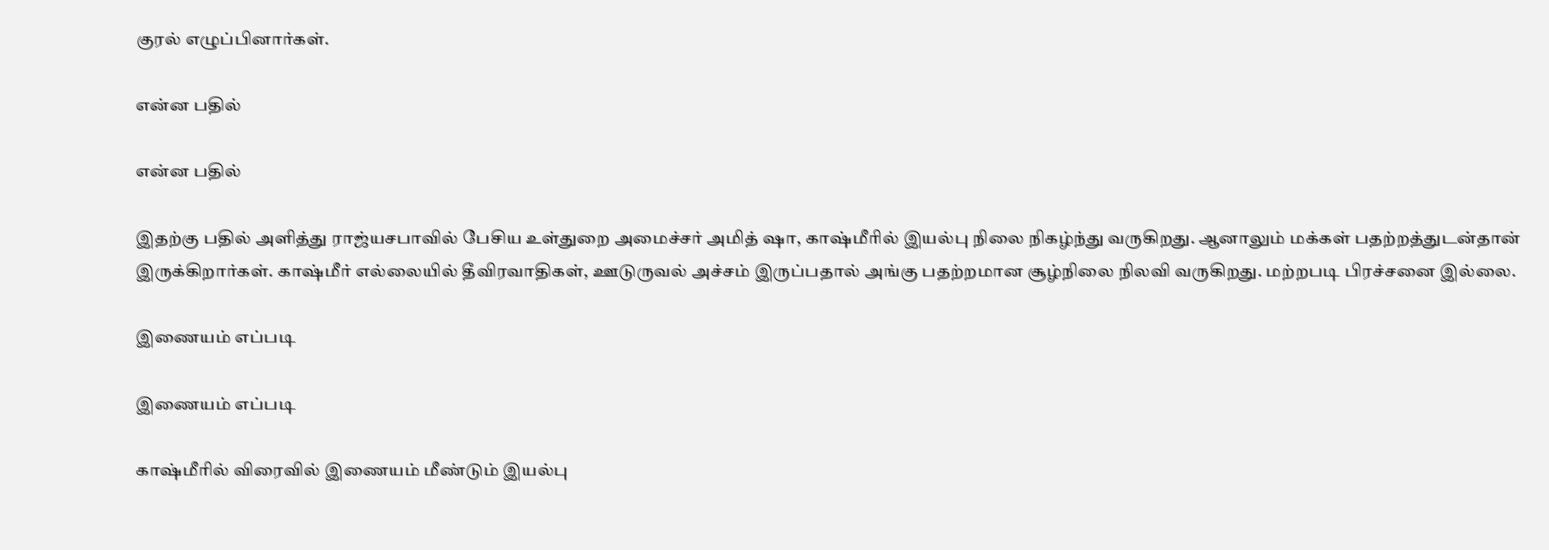குரல் எழுப்பினார்கள்.

என்ன பதில்

என்ன பதில்

இதற்கு பதில் அளித்து ராஜ்யசபாவில் பேசிய உள்துறை அமைச்சர் அமித் ஷா, காஷ்மீரில் இயல்பு நிலை நிகழ்ந்து வருகிறது. ஆனாலும் மக்கள் பதற்றத்துடன்தான் இருக்கிறார்கள். காஷ்மீர் எல்லையில் தீவிரவாதிகள், ஊடுருவல் அச்சம் இருப்பதால் அங்கு பதற்றமான சூழ்நிலை நிலவி வருகிறது. மற்றபடி பிரச்சனை இல்லை.

இணையம் எப்படி

இணையம் எப்படி

காஷ்மீரில் விரைவில் இணையம் மீண்டும் இயல்பு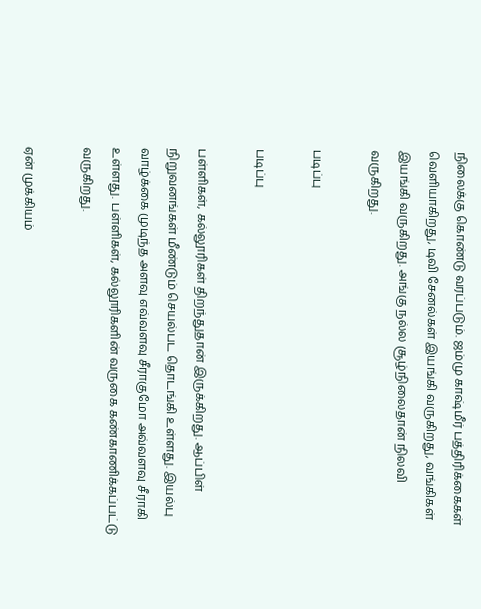நிலைக்கு கொண்டு வரப்படும். ஜம்மு காஷ்மீர் பத்திரிக்கைகள் வெளியாகிறது, டிவி சேனல்கள் இயங்கி வருகிறது, வங்கிகள் இயங்கி வருகிறது. அங்கு நல்ல சூழ்நிலைதான் நிலவி வருகிறது.

படிப்பு

படிப்பு

பள்ளிகள், கல்லூரிகள் திறந்துதான் இருக்கிறது. ஆப்பிள் நிறுவனங்கள் மீண்டும் செயல்பட தொடங்கி உள்ளது. இயல்பு வாழ்க்கை முடிந்த அளவு எவ்வளவு சீராகுமோ அவ்வளவு சீராகி உள்ளது. பள்ளிகள், கல்லூரிகளின் வருகை கண்காணிக்கப்பட்டு வருகிறது.

ஏன் முக்கியம்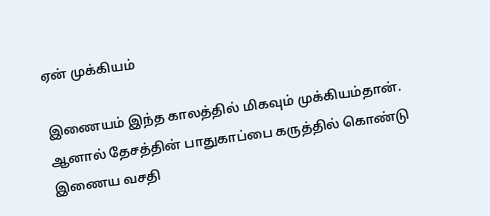ஏன் முக்கியம்

இணையம் இந்த காலத்தில் மிகவும் முக்கியம்தான். ஆனால் தேசத்தின் பாதுகாப்பை கருத்தில் கொண்டு இணைய வசதி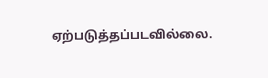ஏற்படுத்தப்படவில்லை.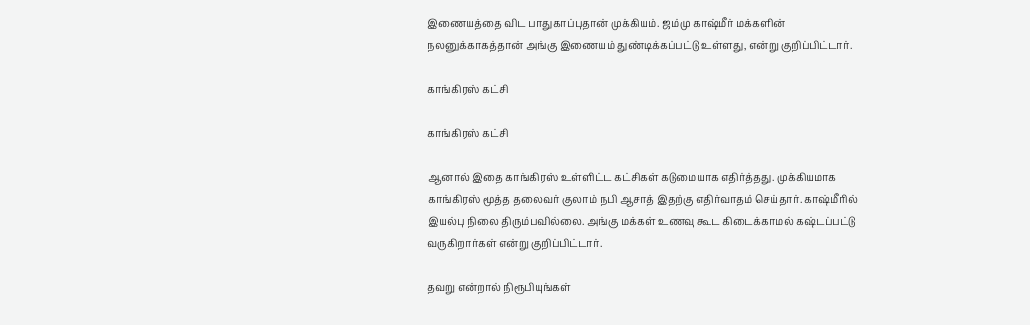இணையத்தை விட பாதுகாப்புதான் முக்கியம். ஜம்மு காஷ்மீர் மக்களின் நலனுக்காகத்தான் அங்கு இணையம் துண்டிக்கப்பட்டு உள்ளது, என்று குறிப்பிட்டார்.

காங்கிரஸ் கட்சி

காங்கிரஸ் கட்சி

ஆனால் இதை காங்கிரஸ் உள்ளிட்ட கட்சிகள் கடுமையாக எதிர்த்தது. முக்கியமாக காங்கிரஸ் மூத்த தலைவர் குலாம் நபி ஆசாத் இதற்கு எதிர்வாதம் செய்தார். காஷ்மீரில் இயல்பு நிலை திரும்பவில்லை. அங்கு மக்கள் உணவு கூட கிடைக்காமல் கஷ்டப்பட்டு வருகிறார்கள் என்று குறிப்பிட்டார்.

தவறு என்றால் நிரூபியுங்கள்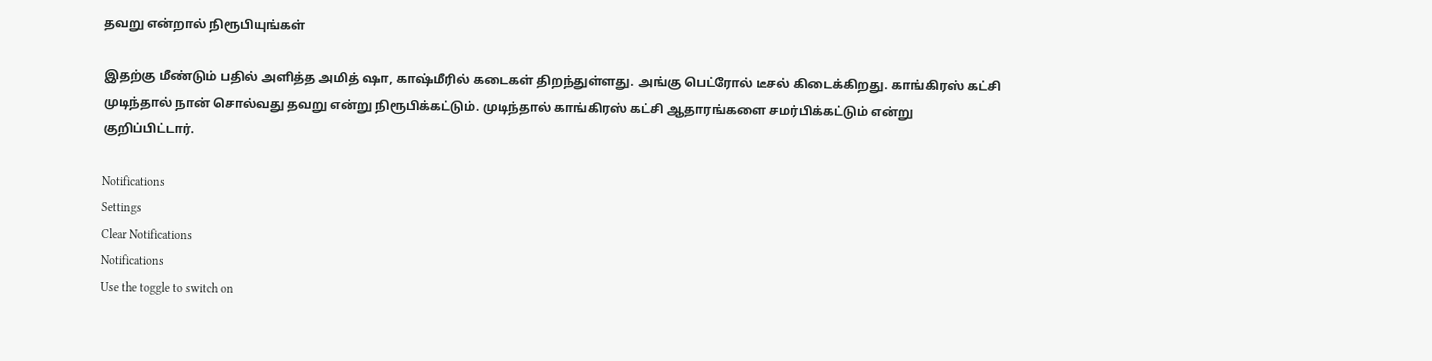தவறு என்றால் நிரூபியுங்கள்

இதற்கு மீண்டும் பதில் அளித்த அமித் ஷா, காஷ்மீரில் கடைகள் திறந்துள்ளது. அங்கு பெட்ரோல் டீசல் கிடைக்கிறது. காங்கிரஸ் கட்சி முடிந்தால் நான் சொல்வது தவறு என்று நிரூபிக்கட்டும். முடிந்தால் காங்கிரஸ் கட்சி ஆதாரங்களை சமர்பிக்கட்டும் என்று குறிப்பிட்டார்.

Notifications
Settings
Clear Notifications
Notifications
Use the toggle to switch on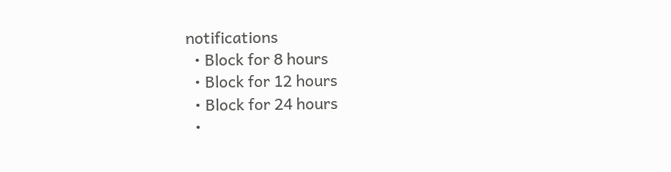notifications
  • Block for 8 hours
  • Block for 12 hours
  • Block for 24 hours
  •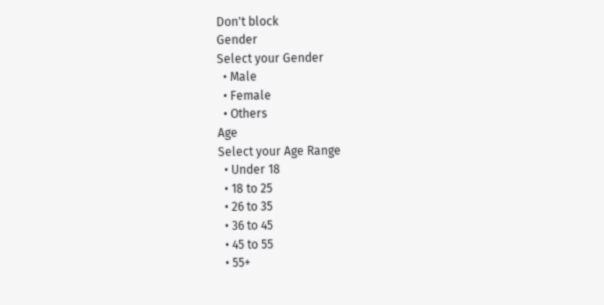Don't block
Gender
Select your Gender
  • Male
  • Female
  • Others
Age
Select your Age Range
  • Under 18
  • 18 to 25
  • 26 to 35
  • 36 to 45
  • 45 to 55
  • 55+